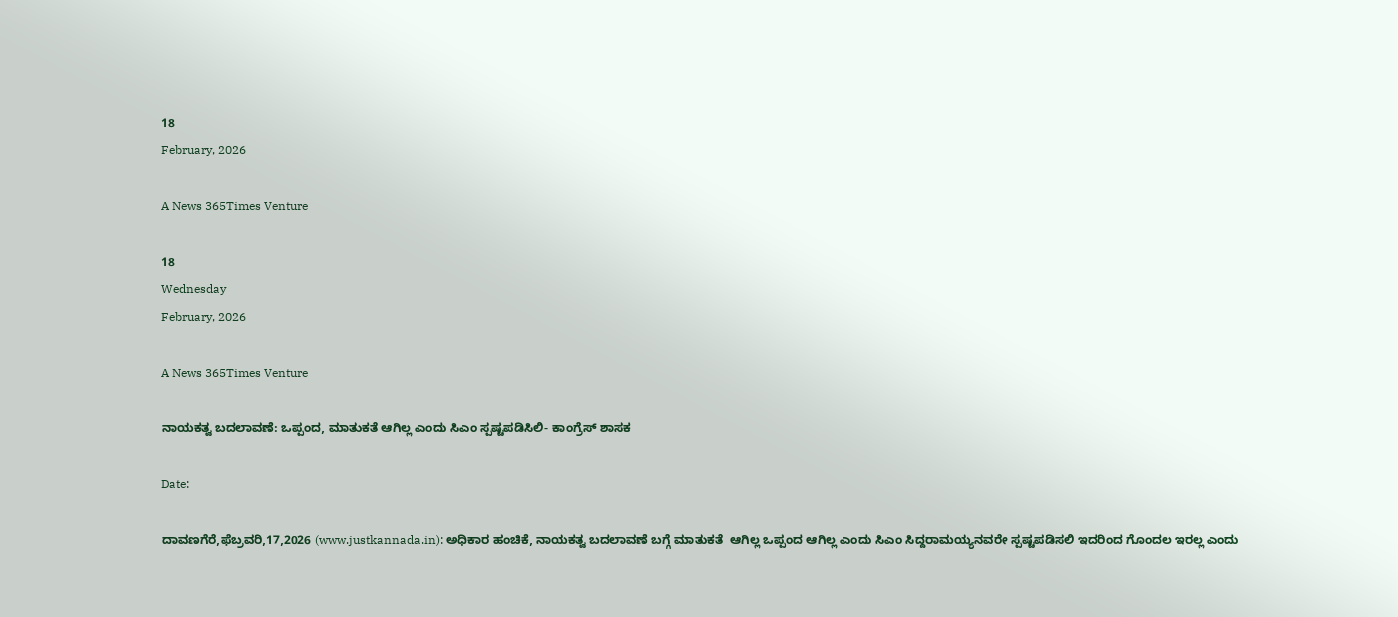18
February, 2026

A News 365Times Venture

18
Wednesday
February, 2026

A News 365Times Venture

ನಾಯಕತ್ವ ಬದಲಾವಣೆ: ಒಪ್ಪಂದ, ಮಾತುಕತೆ ಆಗಿಲ್ಲ ಎಂದು ಸಿಎಂ ಸ್ಪಷ್ಟಪಡಿಸಿಲಿ- ಕಾಂಗ್ರೆಸ್ ಶಾಸಕ

Date:

ದಾವಣಗೆರೆ,ಫೆಬ್ರವರಿ,17,2026 (www.justkannada.in): ಅಧಿಕಾರ ಹಂಚಿಕೆ, ನಾಯಕತ್ವ ಬದಲಾವಣೆ ಬಗ್ಗೆ ಮಾತುಕತೆ  ಆಗಿಲ್ಲ ಒಪ್ಪಂದ ಆಗಿಲ್ಲ ಎಂದು ಸಿಎಂ ಸಿದ್ದರಾಮಯ್ಯನವರೇ ಸ್ಪಷ್ಟಪಡಿಸಲಿ ಇದರಿಂದ ಗೊಂದಲ ಇರಲ್ಲ ಎಂದು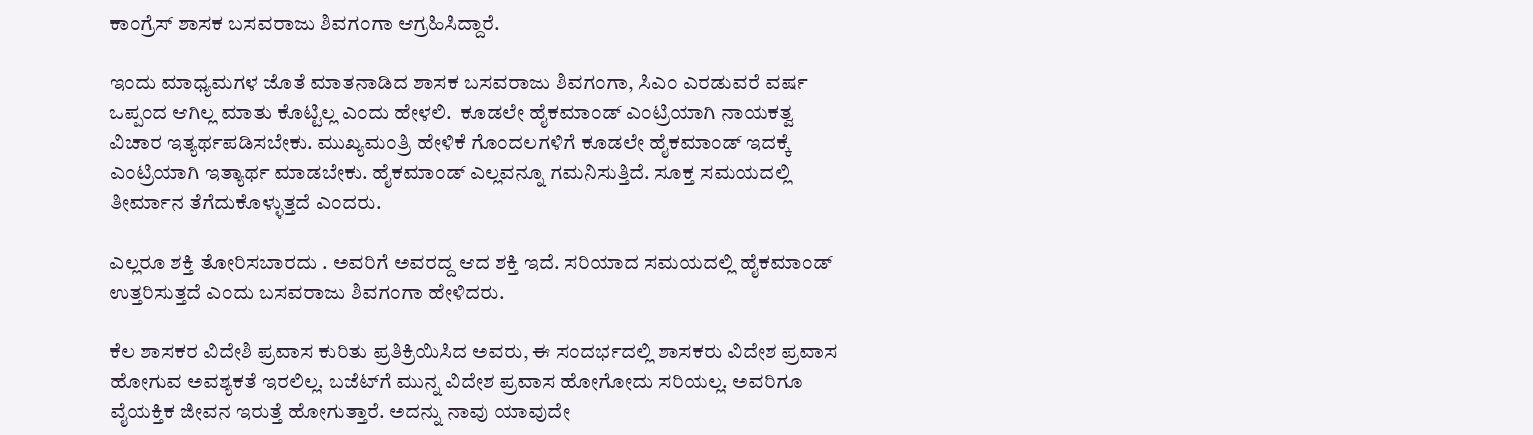ಕಾಂಗ್ರೆಸ್ ಶಾಸಕ ಬಸವರಾಜು ಶಿವಗಂಗಾ ಆಗ್ರಹಿಸಿದ್ದಾರೆ.

ಇಂದು ಮಾಧ್ಯಮಗಳ ಜೊತೆ ಮಾತನಾಡಿದ ಶಾಸಕ ಬಸವರಾಜು ಶಿವಗಂಗಾ, ಸಿಎಂ ಎರಡುವರೆ ವರ್ಷ ಒಪ್ಪಂದ ಆಗಿಲ್ಲ ಮಾತು ಕೊಟ್ಟಿಲ್ಲ ಎಂದು ಹೇಳಲಿ.  ಕೂಡಲೇ ಹೈಕಮಾಂಡ್ ಎಂಟ್ರಿಯಾಗಿ ನಾಯಕತ್ವ ವಿಚಾರ ಇತ್ಯರ್ಥಪಡಿಸಬೇಕು. ಮುಖ್ಯಮಂತ್ರಿ ಹೇಳಿಕೆ ಗೊಂದಲಗಳಿಗೆ ಕೂಡಲೇ ಹೈಕಮಾಂಡ್ ಇದಕ್ಕೆ ಎಂಟ್ರಿಯಾಗಿ ಇತ್ಯಾರ್ಥ ಮಾಡಬೇಕು. ಹೈಕಮಾಂಡ್ ಎಲ್ಲವನ್ನೂ ಗಮನಿಸುತ್ತಿದೆ. ಸೂಕ್ತ ಸಮಯದಲ್ಲಿ ತೀರ್ಮಾನ ತೆಗೆದುಕೊಳ್ಳುತ್ತದೆ ಎಂದರು.

ಎಲ್ಲರೂ ಶಕ್ತಿ ತೋರಿಸಬಾರದು . ಅವರಿಗೆ ಅವರದ್ದ ಆದ ಶಕ್ತಿ ಇದೆ. ಸರಿಯಾದ ಸಮಯದಲ್ಲಿ ಹೈಕಮಾಂಡ್ ಉತ್ತರಿಸುತ್ತದೆ ಎಂದು ಬಸವರಾಜು ಶಿವಗಂಗಾ ಹೇಳಿದರು.

ಕೆಲ ಶಾಸಕರ ವಿದೇಶಿ ಪ್ರವಾಸ ಕುರಿತು ಪ್ರತಿಕ್ರಿಯಿಸಿದ ಅವರು, ಈ ಸಂದರ್ಭದಲ್ಲಿ ಶಾಸಕರು ವಿದೇಶ ಪ್ರವಾಸ ಹೋಗುವ ಅವಶ್ಯಕತೆ ಇರಲಿಲ್ಲ. ಬಜೆಟ್‌ಗೆ ಮುನ್ನ ವಿದೇಶ ಪ್ರವಾಸ ಹೋಗೋದು ಸರಿಯಲ್ಲ. ಅವರಿಗೂ ವೈಯಕ್ತಿಕ ಜೀವನ ಇರುತ್ತೆ ಹೋಗುತ್ತಾರೆ. ಅದನ್ನು ನಾವು ಯಾವುದೇ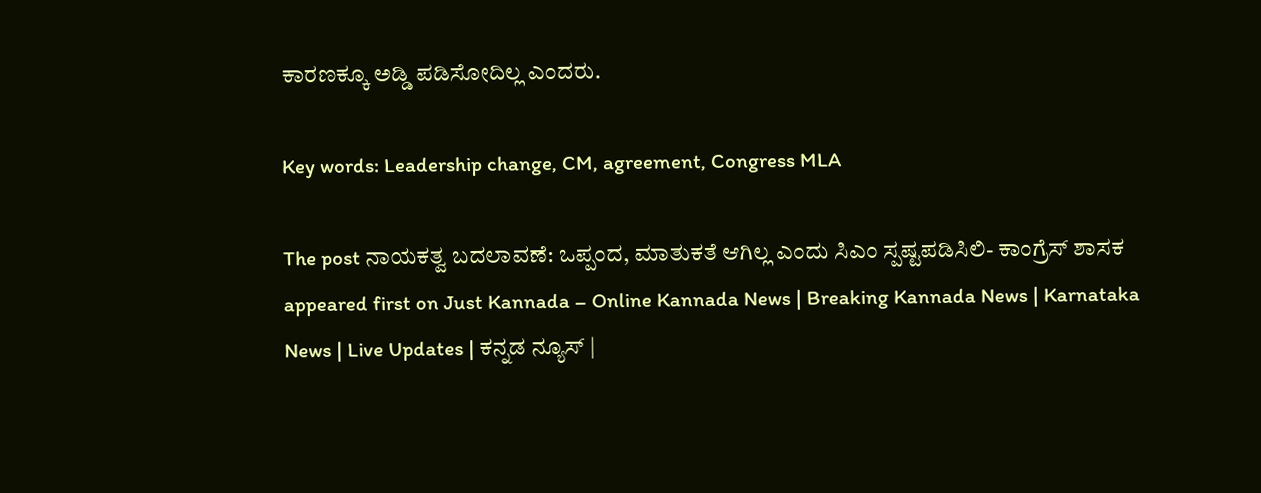ಕಾರಣಕ್ಕೂ ಅಡ್ಡಿ ಪಡಿಸೋದಿಲ್ಲ ಎಂದರು.

Key words: Leadership change, CM, agreement, Congress MLA

The post ನಾಯಕತ್ವ ಬದಲಾವಣೆ: ಒಪ್ಪಂದ, ಮಾತುಕತೆ ಆಗಿಲ್ಲ ಎಂದು ಸಿಎಂ ಸ್ಪಷ್ಟಪಡಿಸಿಲಿ- ಕಾಂಗ್ರೆಸ್ ಶಾಸಕ appeared first on Just Kannada – Online Kannada News | Breaking Kannada News | Karnataka News | Live Updates | ಕನ್ನಡ ನ್ಯೂಸ್ |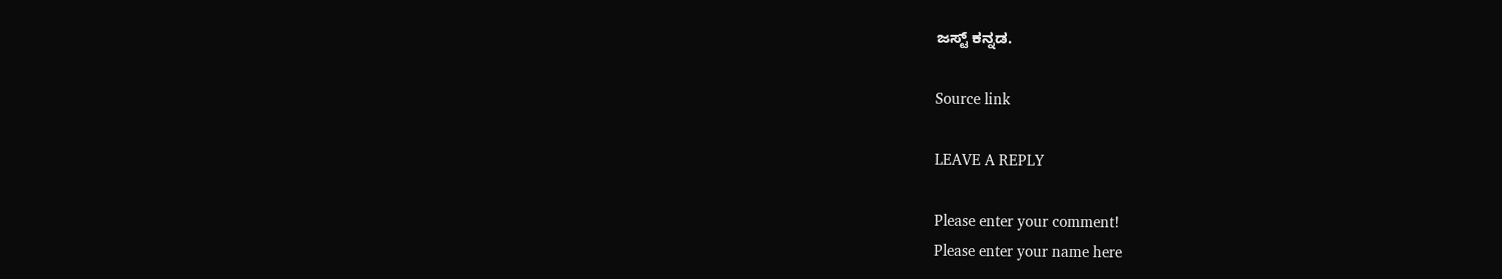ಜಸ್ಟ್ ಕನ್ನಡ.

Source link

LEAVE A REPLY

Please enter your comment!
Please enter your name here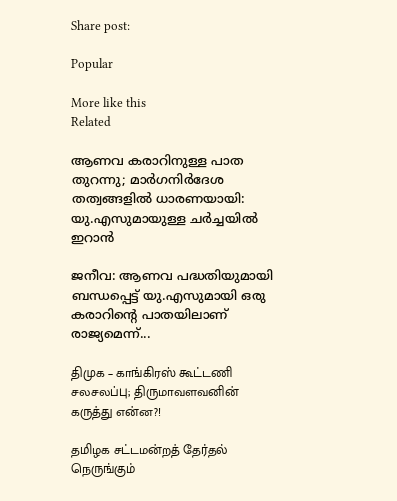Share post:

Popular

More like this
Related

ആണവ കരാറിനുള്ള പാത തുറന്നു; മാര്‍ഗനിര്‍ദേശ തത്വങ്ങളില്‍ ധാരണയായി: യു.എസുമായുള്ള ചര്‍ച്ചയില്‍ ഇറാന്‍

ജനീവ: ആണവ പദ്ധതിയുമായി ബന്ധപ്പെട്ട് യു.എസുമായി ഒരു കരാറിന്റെ പാതയിലാണ് രാജ്യമെന്ന്...

திமுக – காங்கிரஸ் கூட்டணி சலசலப்பு; திருமாவளவனின் கருத்து என்ன?!

தமிழக சட்டமன்றத் தேர்தல் நெருங்கும்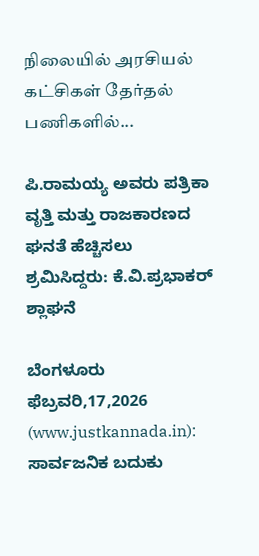நிலையில் அரசியல் கட்சிகள் தேர்தல் பணிகளில்...

ಪಿ.ರಾಮಯ್ಯ ಅವರು ಪತ್ರಿಕಾ ವೃತ್ತಿ ಮತ್ತು ರಾಜಕಾರಣದ ಘನತೆ ಹೆಚ್ಚಿಸಲು ಶ್ರಮಿಸಿದ್ದರು: ಕೆ.ವಿ.ಪ್ರಭಾಕರ್ ಶ್ಲಾಘನೆ

ಬೆಂಗಳೂರು ಫೆಬ್ರವರಿ,17,2026 (www.justkannada.in): ಸಾರ್ವಜನಿಕ‌ ಬದುಕು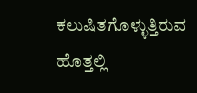ಕಲುಷಿತಗೊಳ್ಳುತ್ತಿರುವ ಹೊತ್ತಲ್ಲಿ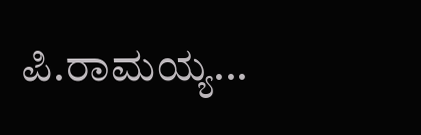ಪಿ.ರಾಮಯ್ಯ...